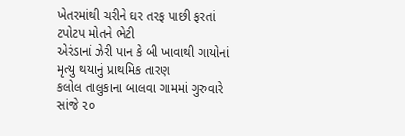ખેતરમાંથી ચરીને ઘર તરફ પાછી ફરતાં ટપોટપ મોતને ભેટી
એરંડાનાં ઝેરી પાન કે બી ખાવાથી ગાયોનાં મૃત્યુ થયાનું પ્રાથમિક તારણ
કલોલ તાલુકાના બાલવા ગામમાં ગુરુવારે સાંજે ૨૦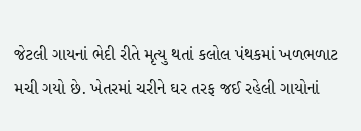જેટલી ગાયનાં ભેદી રીતે મૃત્યુ થતાં કલોલ પંથકમાં ખળભળાટ મચી ગયો છે. ખેતરમાં ચરીને ઘર તરફ જઈ રહેલી ગાયોનાં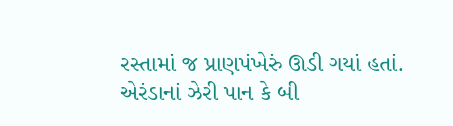રસ્તામાં જ પ્રાણપંખેરું ઊડી ગયાં હતાં. એરંડાનાં ઝેરી પાન કે બી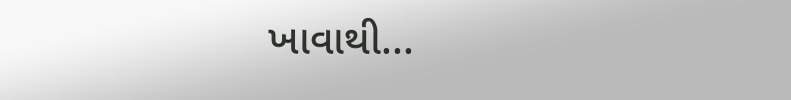ખાવાથી...